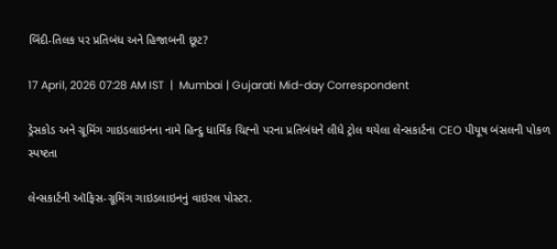બિંદી-તિલક પર પ્રતિબંધ અને હિજાબની છૂટ?

17 April, 2026 07:28 AM IST  |  Mumbai | Gujarati Mid-day Correspondent

ડ્રેસકોડ અને ગ્રૂમિંગ ગાઇડલાઇનના નામે હિન્દુ ધાર્મિક ચિહ્‍નો પરના પ્રતિબંધને લીધે ટ્રોલ થયેલા લેન્સકાર્ટના CEO પીયૂષ બંસલની પોકળ સ્પષ્ટતા

લેન્સકાર્ટની ઑફિસ-ગ્રૂમિંગ ગાઇડલાઇનનું વાઇરલ પોસ્ટર.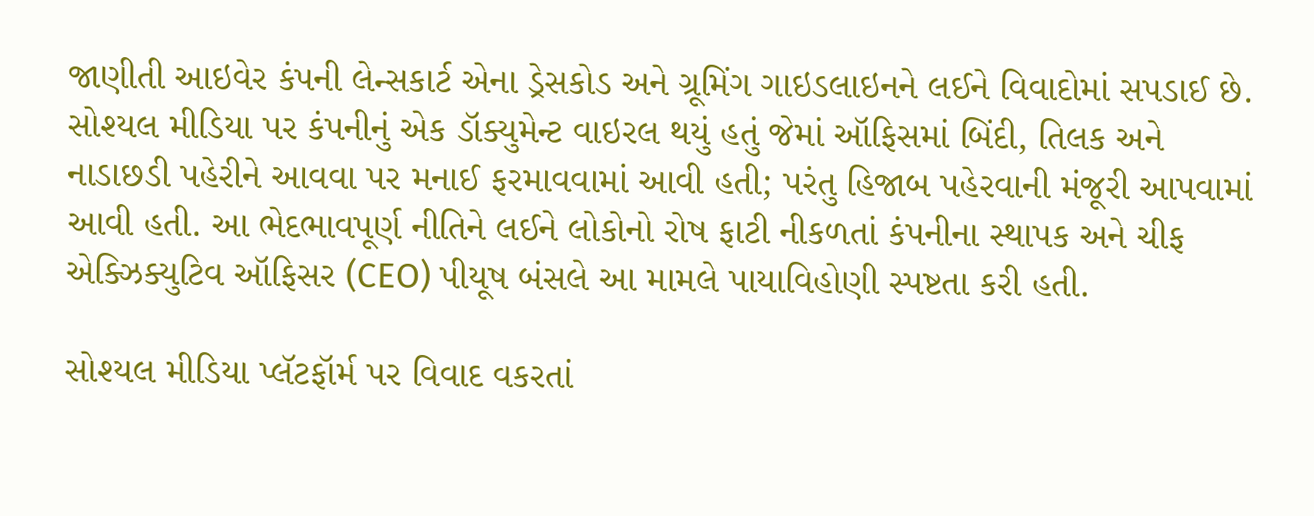જાણીતી આઇવેર કંપની લેન્સકાર્ટ એના ડ્રેસકોડ અને ગ્રૂમિંગ ગાઇડલાઇનને લઈને વિવાદોમાં સપડાઈ છે. સોશ્યલ મીડિયા પર કંપનીનું એક ડૉક્યુમેન્ટ વાઇરલ થયું હતું જેમાં ઑફિસમાં બિંદી, તિલક અને નાડાછડી પહેરીને આવવા પર મનાઈ ફરમાવવામાં આવી હતી; પરંતુ હિજાબ પહેરવાની મંજૂરી આપવામાં આવી હતી. આ ભેદભાવપૂર્ણ નીતિને લઈને લોકોનો રોષ ફાટી નીકળતાં કંપનીના સ્થાપક અને ચીફ એક્ઝિક્યુટિવ ઑફિસર (CEO) પીયૂષ બંસલે આ મામલે પાયાવિહોણી સ્પષ્ટતા કરી હતી.

સોશ્યલ મીડિયા પ્લૅટફૉર્મ પર વિવાદ વકરતાં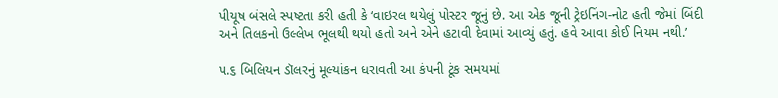પીયૂષ બંસલે સ્પષ્ટતા કરી હતી કે ‘વાઇરલ થયેલું પોસ્ટર જૂનું છે. આ એક જૂની ટ્રેઇનિંગ-નોટ હતી જેમાં બિંદી અને તિલકનો ઉલ્લેખ ભૂલથી થયો હતો અને એને હટાવી દેવામાં આવ્યું હતું. હવે આવા કોઈ નિયમ નથી.’

૫.૬ બિલિયન ડૉલરનું મૂલ્યાંકન ધરાવતી આ કંપની ટૂંક સમયમાં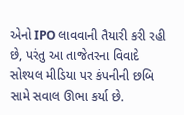એનો IPO લાવવાની તૈયારી કરી રહી છે, પરંતુ આ તાજેતરના વિવાદે સોશ્યલ મીડિયા પર કંપનીની છબિ સામે સવાલ ઊભા કર્યા છે.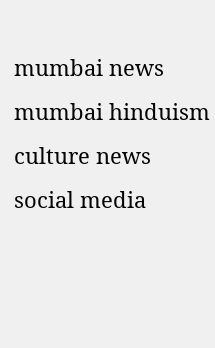mumbai news mumbai hinduism culture news social media